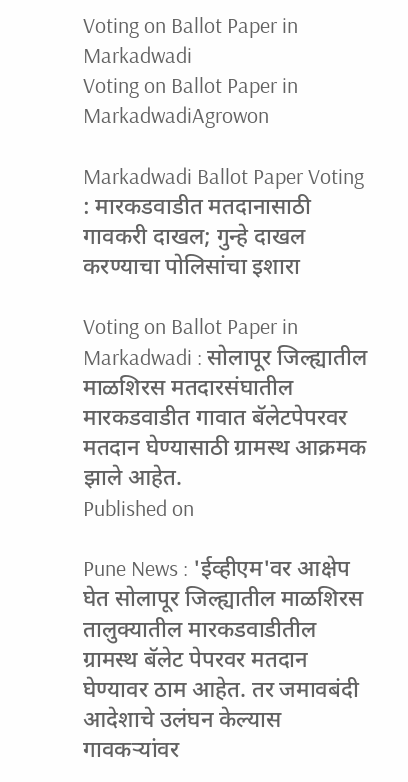Voting on Ballot Paper in Markadwadi
Voting on Ballot Paper in MarkadwadiAgrowon

Markadwadi Ballot Paper Voting : मारकडवाडीत मतदानासाठी गावकरी दाखल; गुन्हे दाखल करण्याचा पोलिसांचा इशारा

Voting on Ballot Paper in Markadwadi : सोलापूर जिल्ह्यातील माळशिरस मतदारसंघातील मारकडवाडीत गावात बॅलेटपेपरवर मतदान घेण्यासाठी ग्रामस्थ आक्रमक झाले आहेत.
Published on

Pune News : 'ईव्हीएम'वर आक्षेप घेत सोलापूर जिल्ह्यातील माळशिरस तालुक्यातील मारकडवाडीतील ग्रामस्थ बॅलेट पेपरवर मतदान घेण्यावर ठाम आहेत. तर जमावबंदी आदेशाचे उलंघन केल्यास गावकऱ्यांवर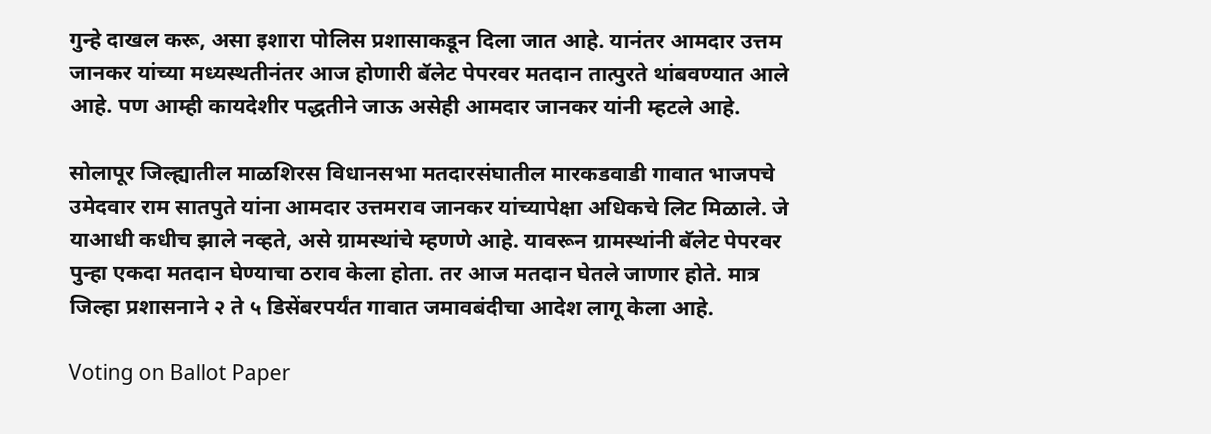गुन्हे दाखल करू, असा इशारा पोलिस प्रशासाकडून दिला जात आहे. यानंतर आमदार उत्तम जानकर यांच्या मध्यस्थतीनंतर आज होणारी बॅलेट पेपरवर मतदान तात्पुरते थांबवण्यात आले आहे. पण आम्ही कायदेशीर पद्धतीने जाऊ असेही आमदार जानकर यांनी म्हटले आहे.

सोलापूर जिल्ह्यातील माळशिरस विधानसभा मतदारसंघातील मारकडवाडी गावात भाजपचे उमेदवार राम सातपुते यांना आमदार उत्तमराव जानकर यांच्यापेक्षा अधिकचे लिट मिळाले. जे याआधी कधीच झाले नव्हते, असे ग्रामस्थांचे म्हणणे आहे. यावरून ग्रामस्थांनी बॅलेट पेपरवर पुन्हा एकदा मतदान घेण्याचा ठराव केला होता. तर आज मतदान घेतले जाणार होते. मात्र जिल्हा प्रशासनाने २ ते ५ डिसेंबरपर्यंत गावात जमावबंदीचा आदेश लागू केला आहे.

Voting on Ballot Paper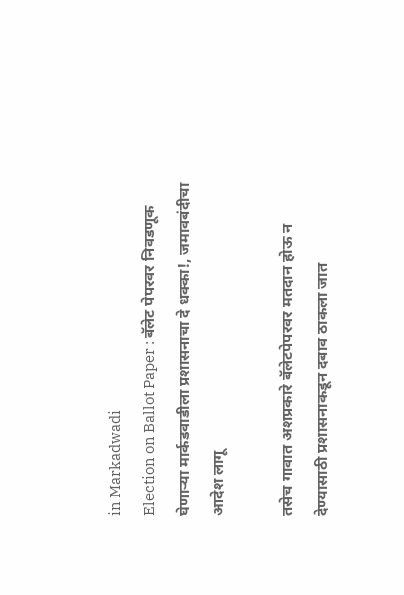in Markadwadi
Election on Ballot Paper : बॅलेट पेपरवर निवडणूक घेणाऱ्या मार्कडवाडीला प्रशासनाचा दे धक्का!, जमावबंदीचा आदेश लागू

तसेच गावात अशप्रकारे बॅलेटपेपरवर मतदान होऊ न देण्यासाठी प्रशासनाकडून दबाव ठाकला जात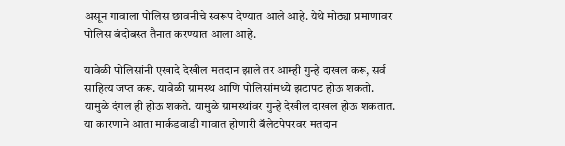असून गावाला पोलिस छावनीचे स्वरूप देण्यात आले आहे. येथे मोठ्या प्रमाणावर पोलिस बंदोबस्त तैनात करण्यात आला आहे.

यावेळी पोलिसांनी एखादे देखील मतदान झाले तर आम्ही गुन्हे दाखल करू, सर्व साहित्य जप्त करू. यावेळी ग्रामस्थ आणि पोलिसांमध्ये झटापट होऊ शकतो. यामुळे दंगल ही होऊ शकते. यामुळे ग्रामस्थांवर गुन्हे देखील दाखल होऊ शकतात. या कारणाने आता मार्कडवाडी गावात होणारी बॅलेटपेपरवर मतदान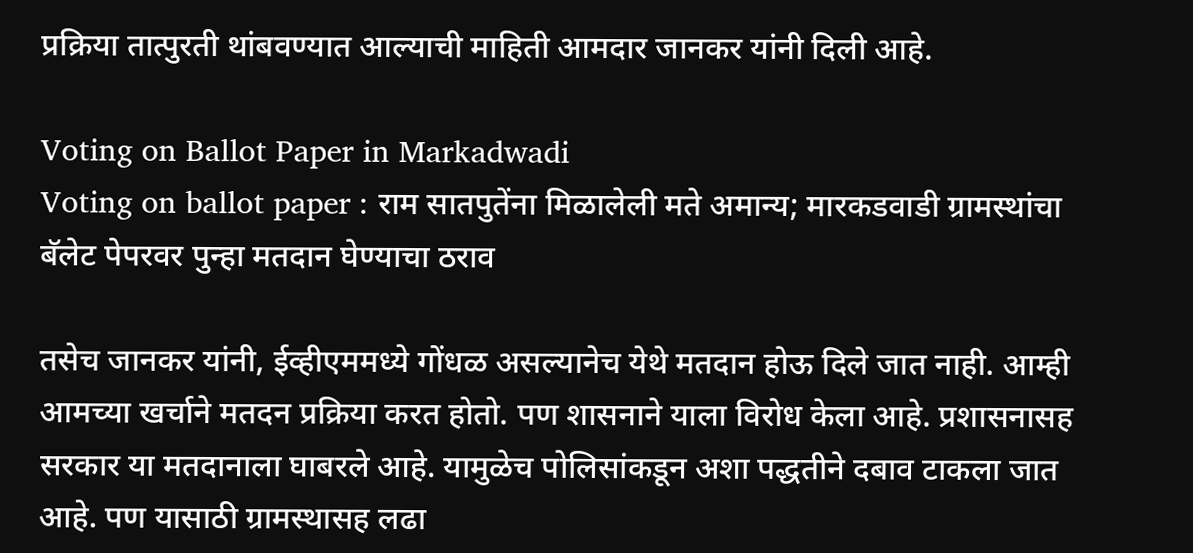प्रक्रिया तात्पुरती थांबवण्यात आल्याची माहिती आमदार जानकर यांनी दिली आहे.

Voting on Ballot Paper in Markadwadi
Voting on ballot paper : राम सातपुतेंना मिळालेली मते अमान्य; मारकडवाडी ग्रामस्थांचा बॅलेट पेपरवर पुन्हा मतदान घेण्याचा ठराव

तसेच जानकर यांनी, ईव्हीएममध्ये गोंधळ असल्यानेच येथे मतदान होऊ दिले जात नाही. आम्ही आमच्या खर्चाने मतदन प्रक्रिया करत होतो. पण शासनाने याला विरोध केला आहे. प्रशासनासह सरकार या मतदानाला घाबरले आहे. यामुळेच पोलिसांकडून अशा पद्धतीने दबाव टाकला जात आहे. पण यासाठी ग्रामस्थासह लढा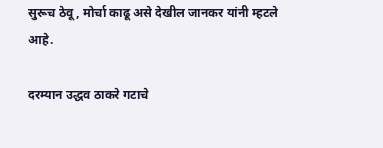सुरूच ठेवू, मोर्चा काढू असे देखील जानकर यांनी म्हटले आहे.

दरम्यान उद्धव ठाकरे गटाचे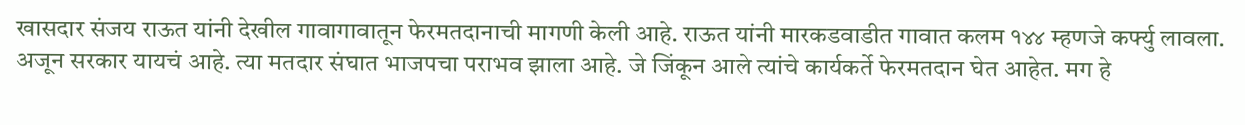खासदार संजय राऊत यांनी देखील गावागावातून फेरमतदानाची मागणी केली आहे. राऊत यांनी मारकडवाडीत गावात कलम १४४ म्हणजे कर्फ्यु लावला. अजून सरकार यायचं आहे. त्या मतदार संघात भाजपचा पराभव झाला आहे. जे जिंकून आले त्यांचे कार्यकर्ते फेरमतदान घेत आहेत. मग हे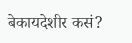बेकायदेशीर कसं?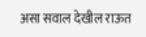असा सवाल देखील राऊत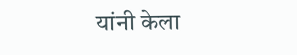यांनी केला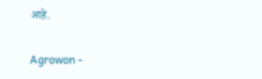आहे.

Agrowon -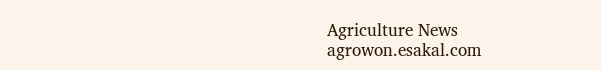Agriculture News
agrowon.esakal.com